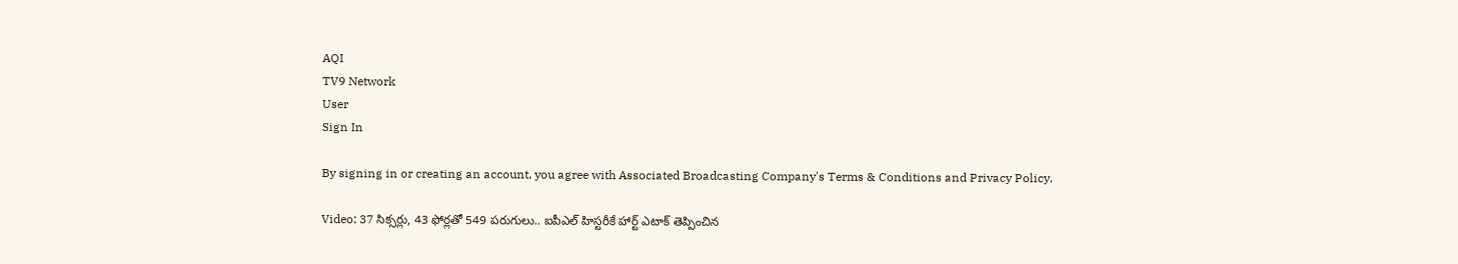AQI
TV9 Network
User
Sign In

By signing in or creating an account, you agree with Associated Broadcasting Company's Terms & Conditions and Privacy Policy.

Video: 37 సిక్సర్లు, 43 ఫోర్లతో 549 పరుగులు.. ఐపీఎల్ హిస్టరీకే హార్ట్ ఎటాక్ తెప్పించిన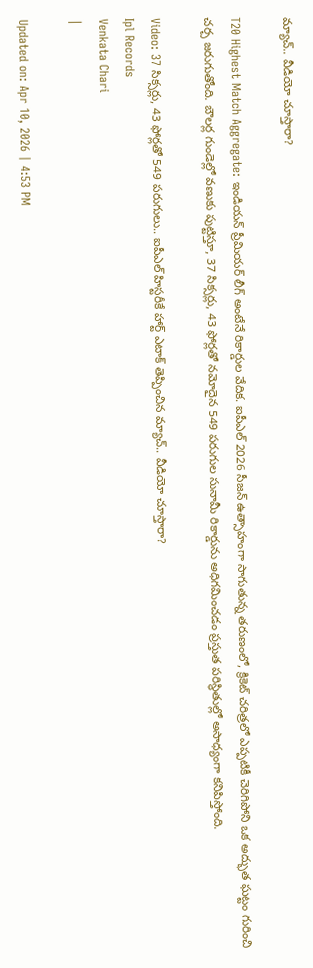మ్యాచ్.. వీడియో చూస్తారా?

T20 Highest Match Aggregate: ఇండియన్ ప్రీమియర్ లీగ్ అంటేనే రికార్డుల వేదిక. ఐపీఎల్ 2026 సీజన్ ఉత్సాహంగా సాగుతున్న తరుణంలో, క్రికెట్ చరిత్రలో ఎప్పటికీ చెరిగిపోని ఒక అద్భుత ఘట్టం గురించి చర్చ జరుగుతోంది. బౌలర్ల గుండెల్లో వణుకు పుట్టిస్తూ, 37 సిక్సర్లు, 43 ఫోర్లతో నమోదైన 549 పరుగుల సునామీ రికార్డును అధిగమించడం ప్రస్తుత పరిస్థితుల్లో అసాధ్యంగా కనిపిస్తోంది.

Video: 37 సిక్సర్లు, 43 ఫోర్లతో 549 పరుగులు.. ఐపీఎల్ హిస్టరీకే హార్ట్ ఎటాక్ తెప్పించిన మ్యాచ్.. వీడియో చూస్తారా?
Ipl Records
Venkata Chari
|

Updated on: Apr 10, 2026 | 4:53 PM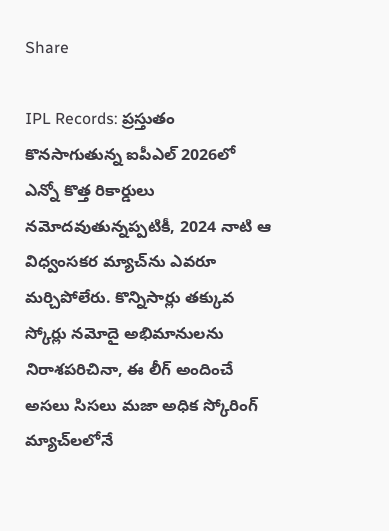Share

IPL Records: ప్రస్తుతం కొనసాగుతున్న ఐపీఎల్ 2026లో ఎన్నో కొత్త రికార్డులు నమోదవుతున్నప్పటికీ, 2024 నాటి ఆ విధ్వంసకర మ్యాచ్‌ను ఎవరూ మర్చిపోలేరు. కొన్నిసార్లు తక్కువ స్కోర్లు నమోదై అభిమానులను నిరాశపరిచినా, ఈ లీగ్ అందించే అసలు సిసలు మజా అధిక స్కోరింగ్ మ్యాచ్‌లలోనే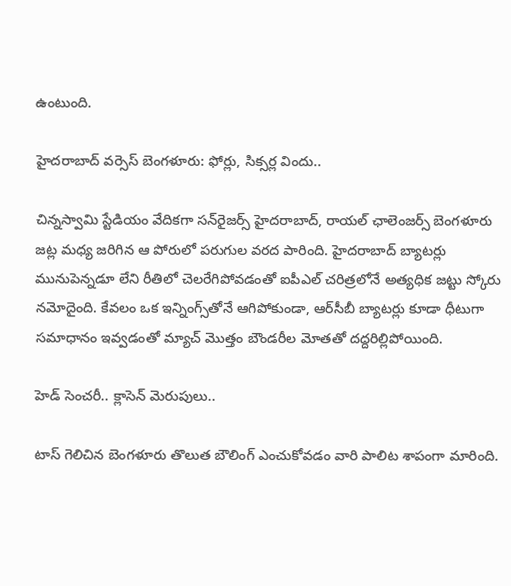ఉంటుంది.

హైదరాబాద్ వర్సెస్ బెంగళూరు: ఫోర్లు, సిక్సర్ల విందు..

చిన్నస్వామి స్టేడియం వేదికగా సన్‌రైజర్స్ హైదరాబాద్, రాయల్ ఛాలెంజర్స్ బెంగళూరు జట్ల మధ్య జరిగిన ఆ పోరులో పరుగుల వరద పారింది. హైదరాబాద్ బ్యాటర్లు మునుపెన్నడూ లేని రీతిలో చెలరేగిపోవడంతో ఐపీఎల్ చరిత్రలోనే అత్యధిక జట్టు స్కోరు నమోదైంది. కేవలం ఒక ఇన్నింగ్స్‌తోనే ఆగిపోకుండా, ఆర్‌సీబీ బ్యాటర్లు కూడా ధీటుగా సమాధానం ఇవ్వడంతో మ్యాచ్ మొత్తం బౌండరీల మోతతో దద్దరిల్లిపోయింది.

హెడ్ సెంచరీ.. క్లాసెన్ మెరుపులు..

టాస్ గెలిచిన బెంగళూరు తొలుత బౌలింగ్ ఎంచుకోవడం వారి పాలిట శాపంగా మారింది.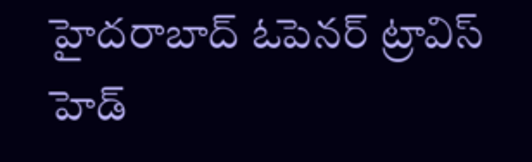హైదరాబాద్ ఓపెనర్ ట్రావిస్ హెడ్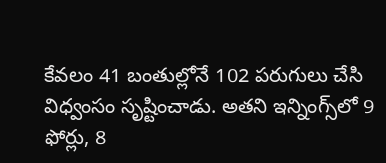కేవలం 41 బంతుల్లోనే 102 పరుగులు చేసి విధ్వంసం సృష్టించాడు. అతని ఇన్నింగ్స్‌లో 9 ఫోర్లు, 8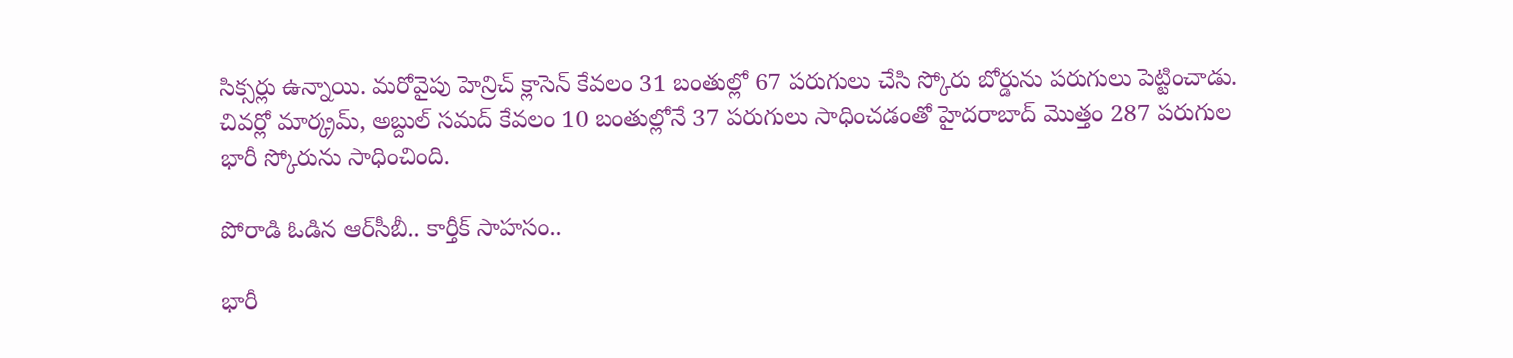సిక్సర్లు ఉన్నాయి. మరోవైపు హెన్రిచ్ క్లాసెన్ కేవలం 31 బంతుల్లో 67 పరుగులు చేసి స్కోరు బోర్డును పరుగులు పెట్టించాడు. చివర్లో మార్క్రమ్, అబ్దుల్ సమద్ కేవలం 10 బంతుల్లోనే 37 పరుగులు సాధించడంతో హైదరాబాద్ మొత్తం 287 పరుగుల భారీ స్కోరును సాధించింది.

పోరాడి ఓడిన ఆర్‌సీబీ.. కార్తీక్ సాహసం..

భారీ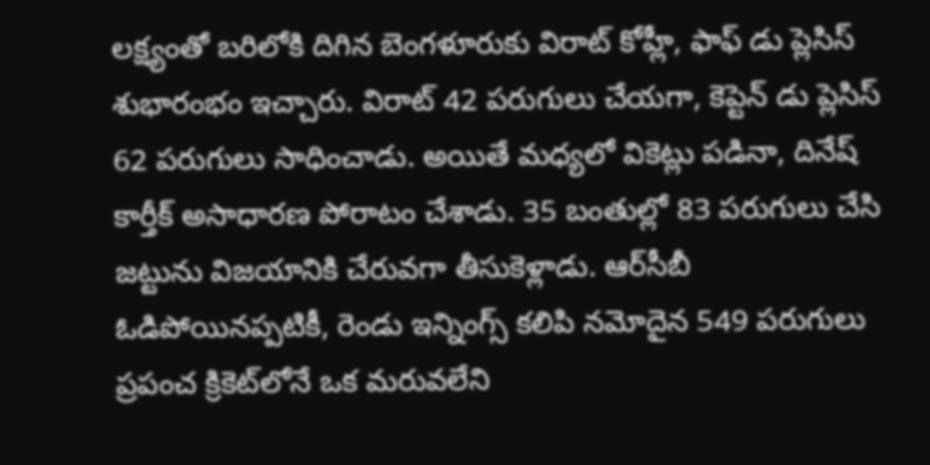లక్ష్యంతో బరిలోకి దిగిన బెంగళూరుకు విరాట్ కోహ్లీ, ఫాఫ్ డు ప్లెసిస్ శుభారంభం ఇచ్చారు. విరాట్ 42 పరుగులు చేయగా, కెప్టెన్ డు ప్లెసిస్ 62 పరుగులు సాధించాడు. అయితే మధ్యలో వికెట్లు పడినా, దినేష్ కార్తీక్ అసాధారణ పోరాటం చేశాడు. 35 బంతుల్లో 83 పరుగులు చేసి జట్టును విజయానికి చేరువగా తీసుకెళ్లాడు. ఆర్‌సీబీ ఓడిపోయినప్పటికీ, రెండు ఇన్నింగ్స్ కలిపి నమోదైన 549 పరుగులు ప్రపంచ క్రికెట్‌లోనే ఒక మరువలేని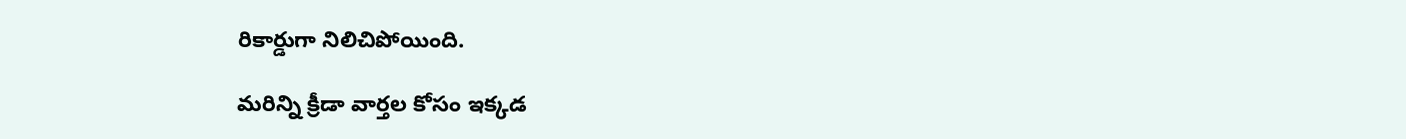రికార్డుగా నిలిచిపోయింది.

మరిన్ని క్రీడా వార్తల కోసం ఇక్కడ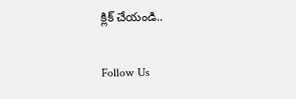క్లిక్ చేయండి..

Follow Us